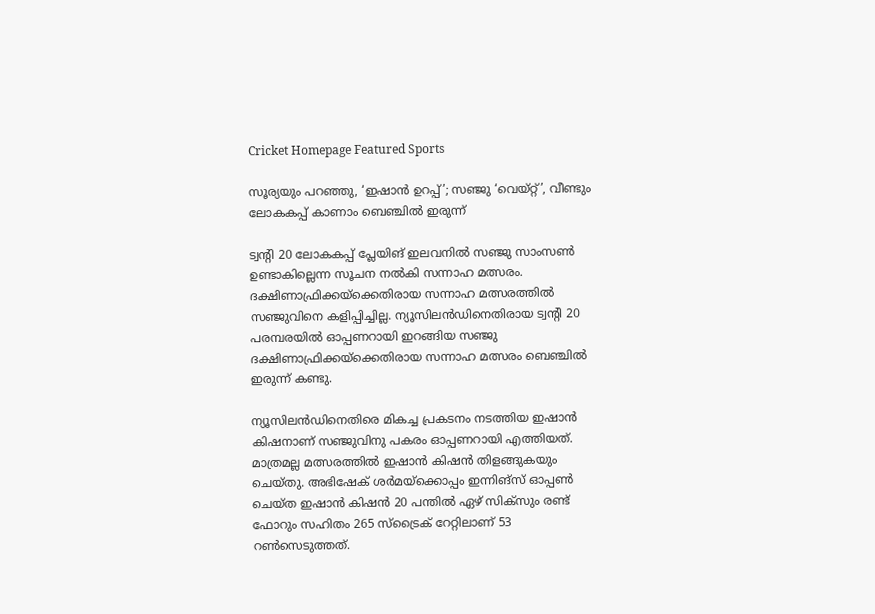Cricket Homepage Featured Sports

സൂര്യയും പറഞ്ഞു, ‘ഇഷാന്‍ ഉറപ്പ്’; സഞ്ജു ‘വെയ്റ്റ്’, വീണ്ടും ലോകകപ്പ് കാണാം ബെഞ്ചില്‍ ഇരുന്ന്

ട്വന്റി 20 ലോകകപ്പ് പ്ലേയിങ് ഇലവനില്‍ സഞ്ജു സാംസണ്‍ ഉണ്ടാകില്ലെന്ന സൂചന നല്‍കി സന്നാഹ മത്സരം. ദക്ഷിണാഫ്രിക്കയ്‌ക്കെതിരായ സന്നാഹ മത്സരത്തില്‍ സഞ്ജുവിനെ കളിപ്പിച്ചില്ല. ന്യൂസിലന്‍ഡിനെതിരായ ട്വന്റി 20 പരമ്പരയില്‍ ഓപ്പണറായി ഇറങ്ങിയ സഞ്ജു ദക്ഷിണാഫ്രിക്കയ്‌ക്കെതിരായ സന്നാഹ മത്സരം ബെഞ്ചില്‍ ഇരുന്ന് കണ്ടു.

ന്യൂസിലന്‍ഡിനെതിരെ മികച്ച പ്രകടനം നടത്തിയ ഇഷാന്‍ കിഷനാണ് സഞ്ജുവിനു പകരം ഓപ്പണറായി എത്തിയത്. മാത്രമല്ല മത്സരത്തില്‍ ഇഷാന്‍ കിഷന്‍ തിളങ്ങുകയും ചെയ്തു. അഭിഷേക് ശര്‍മയ്‌ക്കൊപ്പം ഇന്നിങ്‌സ് ഓപ്പണ്‍ ചെയ്ത ഇഷാന്‍ കിഷന്‍ 20 പന്തില്‍ ഏഴ് സിക്‌സും രണ്ട് ഫോറും സഹിതം 265 സ്‌ട്രൈക് റേറ്റിലാണ് 53 റണ്‍സെടുത്തത്.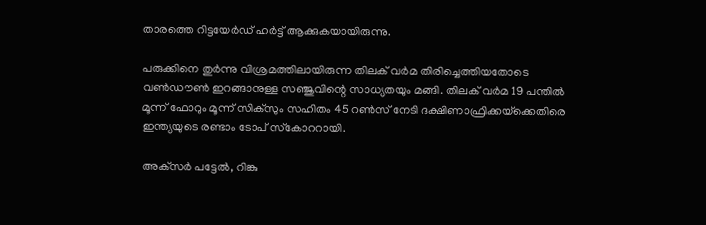താരത്തെ റിട്ടയേര്‍ഡ് ഹര്‍ട്ട് ആക്കുകയായിരുന്നു.

പരുക്കിനെ തുര്‍ന്നു വിശ്രമത്തിലായിരുന്ന തിലക് വര്‍മ തിരിച്ചെത്തിയതോടെ വണ്‍ഡൗണ്‍ ഇറങ്ങാനുള്ള സഞ്ജുവിന്റെ സാധ്യതയും മങ്ങി. തിലക് വര്‍മ 19 പന്തില്‍ മൂന്ന് ഫോറും മൂന്ന് സിക്‌സും സഹിതം 45 റണ്‍സ് നേടി ദക്ഷിണാഫ്രിക്കയ്‌ക്കെതിരെ ഇന്ത്യയുടെ രണ്ടാം ടോപ് സ്‌കോററായി.

അക്‌സര്‍ പട്ടേല്‍, റിങ്കു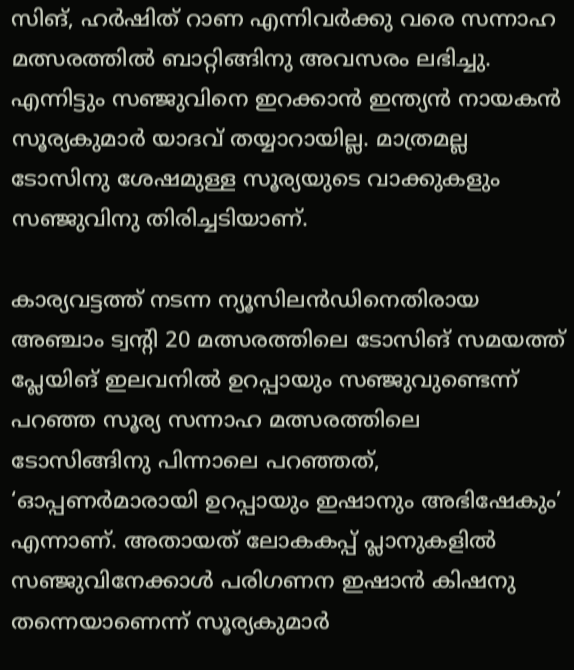സിങ്, ഹര്‍ഷിത് റാണ എന്നിവര്‍ക്കു വരെ സന്നാഹ മത്സരത്തില്‍ ബാറ്റിങ്ങിനു അവസരം ലഭിച്ചു. എന്നിട്ടും സഞ്ജുവിനെ ഇറക്കാന്‍ ഇന്ത്യന്‍ നായകന്‍ സൂര്യകുമാര്‍ യാദവ് തയ്യാറായില്ല. മാത്രമല്ല ടോസിനു ശേഷമുള്ള സൂര്യയുടെ വാക്കുകളും സഞ്ജുവിനു തിരിച്ചടിയാണ്.

കാര്യവട്ടത്ത് നടന്ന ന്യൂസിലന്‍ഡിനെതിരായ അഞ്ചാം ട്വന്റി 20 മത്സരത്തിലെ ടോസിങ് സമയത്ത് പ്ലേയിങ് ഇലവനില്‍ ഉറപ്പായും സഞ്ജുവുണ്ടെന്ന് പറഞ്ഞ സൂര്യ സന്നാഹ മത്സരത്തിലെ ടോസിങ്ങിനു പിന്നാലെ പറഞ്ഞത്, ‘ഓപ്പണര്‍മാരായി ഉറപ്പായും ഇഷാനും അഭിഷേകും’ എന്നാണ്. അതായത് ലോകകപ്പ് പ്ലാനുകളില്‍ സഞ്ജുവിനേക്കാള്‍ പരിഗണന ഇഷാന്‍ കിഷനു തന്നെയാണെന്ന് സൂര്യകുമാര്‍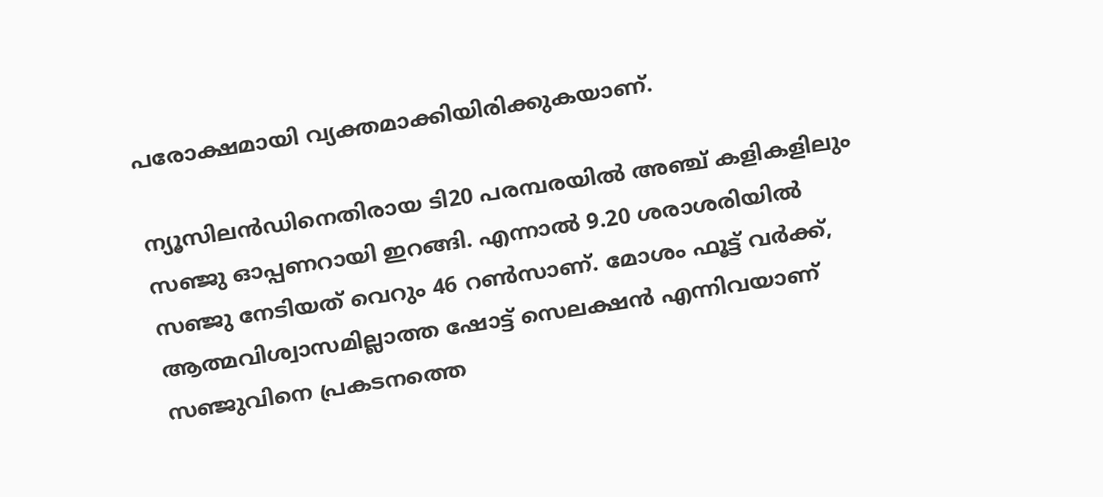പരോക്ഷമായി വ്യക്തമാക്കിയിരിക്കുകയാണ്.

ന്യൂസിലന്‍ഡിനെതിരായ ടി20 പരമ്പരയില്‍ അഞ്ച് കളികളിലും സഞ്ജു ഓപ്പണറായി ഇറങ്ങി. എന്നാല്‍ 9.20 ശരാശരിയില്‍ സഞ്ജു നേടിയത് വെറും 46 റണ്‍സാണ്. മോശം ഫൂട്ട് വര്‍ക്ക്, ആത്മവിശ്വാസമില്ലാത്ത ഷോട്ട് സെലക്ഷന്‍ എന്നിവയാണ് സഞ്ജുവിനെ പ്രകടനത്തെ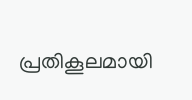പ്രതികൂലമായി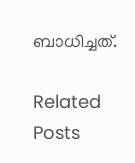ബാധിച്ചത്.

Related Posts